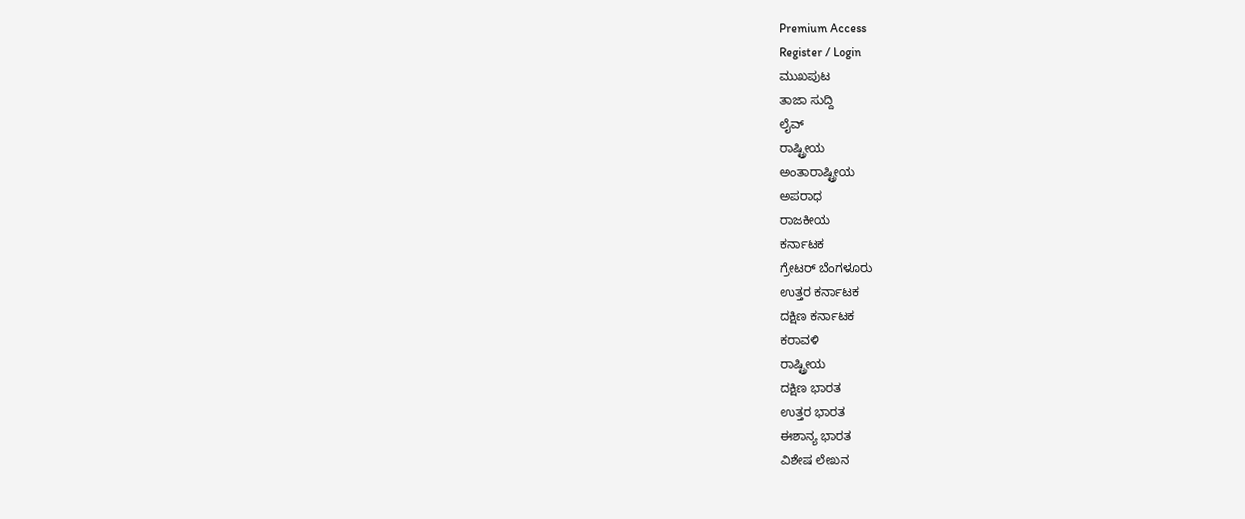Premium Access
Register / Login
ಮುಖಪುಟ
ತಾಜಾ ಸುದ್ದಿ
ಲೈವ್
ರಾಷ್ಟ್ರೀಯ
ಅಂತಾರಾಷ್ಟ್ರೀಯ
ಅಪರಾಧ
ರಾಜಕೀಯ
ಕರ್ನಾಟಕ
ಗ್ರೇಟರ್ ಬೆಂಗಳೂರು
ಉತ್ತರ ಕರ್ನಾಟಕ
ದಕ್ಷಿಣ ಕರ್ನಾಟಕ
ಕರಾವಳಿ
ರಾಷ್ಟ್ರೀಯ
ದಕ್ಷಿಣ ಭಾರತ
ಉತ್ತರ ಭಾರತ
ಈಶಾನ್ಯ ಭಾರತ
ವಿಶೇಷ ಲೇಖನ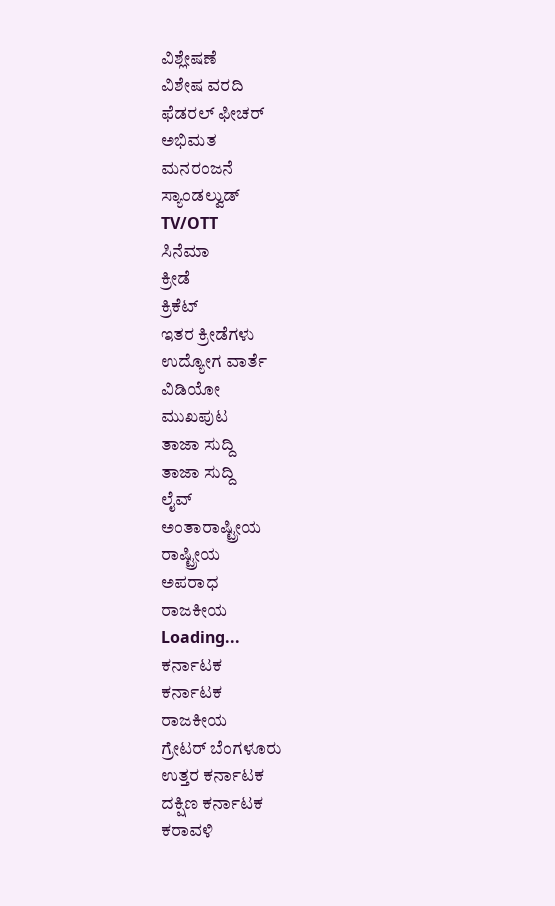ವಿಶ್ಲೇಷಣೆ
ವಿಶೇಷ ವರದಿ
ಫೆಡರಲ್ ಫೀಚರ್
ಅಭಿಮತ
ಮನರಂಜನೆ
ಸ್ಯಾಂಡಲ್ವುಡ್
TV/OTT
ಸಿನೆಮಾ
ಕ್ರೀಡೆ
ಕ್ರಿಕೆಟ್
ಇತರ ಕ್ರೀಡೆಗಳು
ಉದ್ಯೋಗ ವಾರ್ತೆ
ವಿಡಿಯೋ
ಮುಖಪುಟ
ತಾಜಾ ಸುದ್ದಿ
ತಾಜಾ ಸುದ್ದಿ
ಲೈವ್
ಅಂತಾರಾಷ್ಟ್ರೀಯ
ರಾಷ್ಟ್ರೀಯ
ಅಪರಾಧ
ರಾಜಕೀಯ
Loading...
ಕರ್ನಾಟಕ
ಕರ್ನಾಟಕ
ರಾಜಕೀಯ
ಗ್ರೇಟರ್ ಬೆಂಗಳೂರು
ಉತ್ತರ ಕರ್ನಾಟಕ
ದಕ್ಷಿಣ ಕರ್ನಾಟಕ
ಕರಾವಳಿ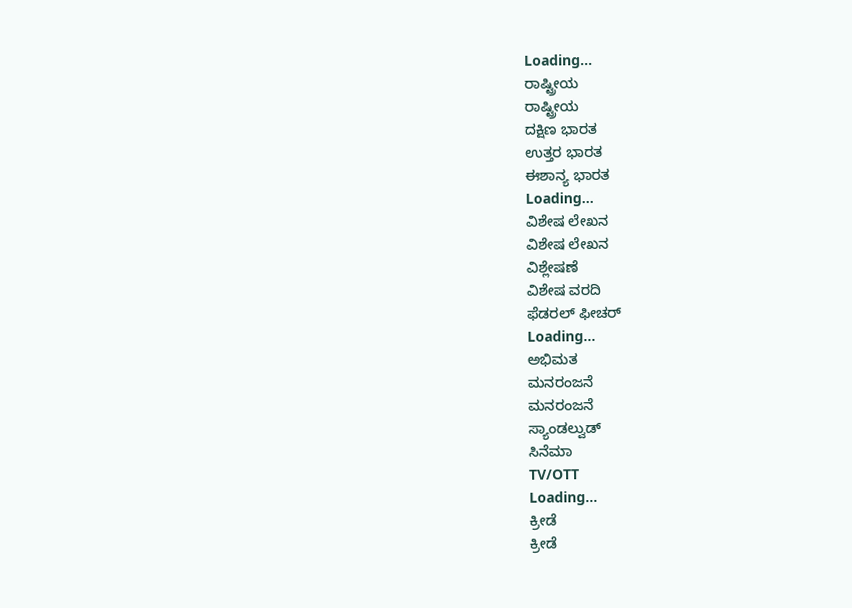Loading...
ರಾಷ್ಟ್ರೀಯ
ರಾಷ್ಟ್ರೀಯ
ದಕ್ಷಿಣ ಭಾರತ
ಉತ್ತರ ಭಾರತ
ಈಶಾನ್ಯ ಭಾರತ
Loading...
ವಿಶೇಷ ಲೇಖನ
ವಿಶೇಷ ಲೇಖನ
ವಿಶ್ಲೇಷಣೆ
ವಿಶೇಷ ವರದಿ
ಫೆಡರಲ್ ಫೀಚರ್
Loading...
ಅಭಿಮತ
ಮನರಂಜನೆ
ಮನರಂಜನೆ
ಸ್ಯಾಂಡಲ್ವುಡ್
ಸಿನೆಮಾ
TV/OTT
Loading...
ಕ್ರೀಡೆ
ಕ್ರೀಡೆ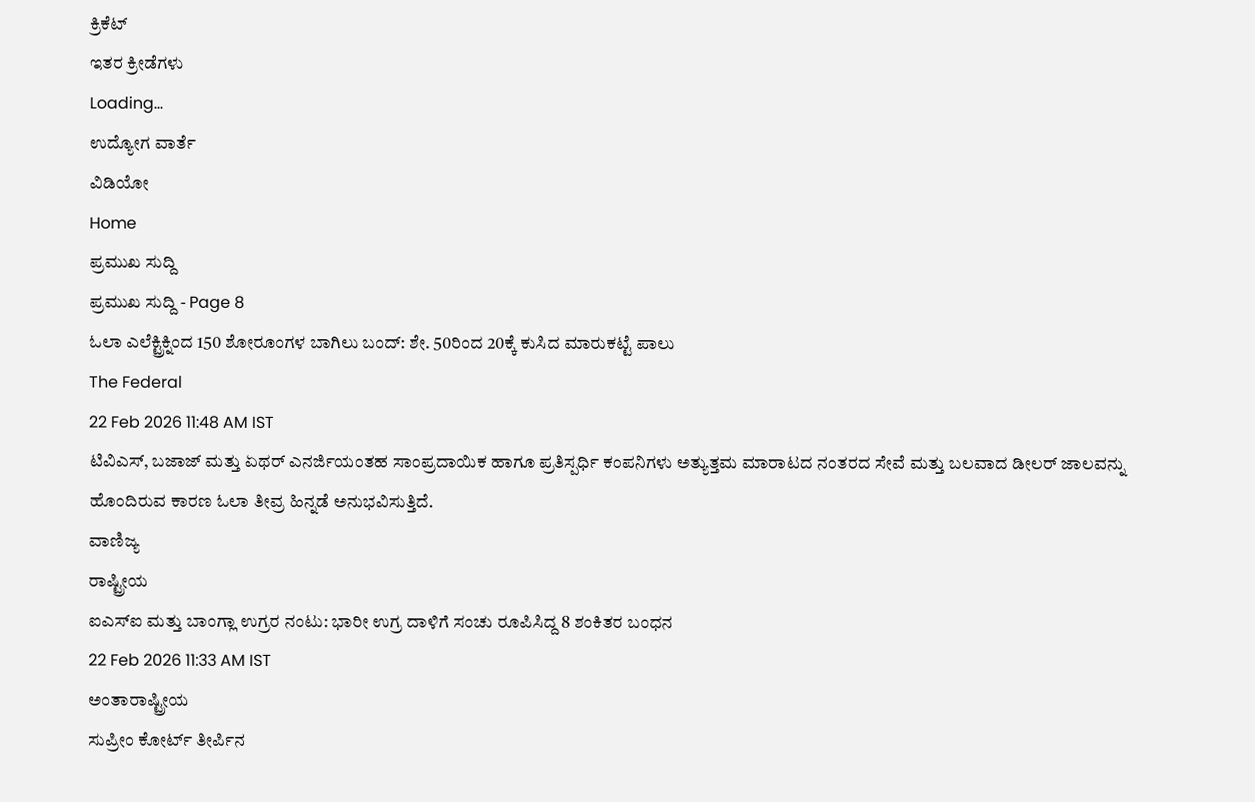ಕ್ರಿಕೆಟ್
ಇತರ ಕ್ರೀಡೆಗಳು
Loading...
ಉದ್ಯೋಗ ವಾರ್ತೆ
ವಿಡಿಯೋ
Home
ಪ್ರಮುಖ ಸುದ್ದಿ
ಪ್ರಮುಖ ಸುದ್ದಿ - Page 8
ಓಲಾ ಎಲೆಕ್ಟ್ರಿಕ್ನಿಂದ 150 ಶೋರೂಂಗಳ ಬಾಗಿಲು ಬಂದ್: ಶೇ. 50ರಿಂದ 20ಕ್ಕೆ ಕುಸಿದ ಮಾರುಕಟ್ಟೆ ಪಾಲು
The Federal
22 Feb 2026 11:48 AM IST
ಟಿವಿಎಸ್, ಬಜಾಜ್ ಮತ್ತು ಏಥರ್ ಎನರ್ಜಿಯಂತಹ ಸಾಂಪ್ರದಾಯಿಕ ಹಾಗೂ ಪ್ರತಿಸ್ಪರ್ಧಿ ಕಂಪನಿಗಳು ಅತ್ಯುತ್ತಮ ಮಾರಾಟದ ನಂತರದ ಸೇವೆ ಮತ್ತು ಬಲವಾದ ಡೀಲರ್ ಜಾಲವನ್ನು ಹೊಂದಿರುವ ಕಾರಣ ಓಲಾ ತೀವ್ರ ಹಿನ್ನಡೆ ಅನುಭವಿಸುತ್ತಿದೆ.
ವಾಣಿಜ್ಯ
ರಾಷ್ಟ್ರೀಯ
ಐಎಸ್ಐ ಮತ್ತು ಬಾಂಗ್ಲಾ ಉಗ್ರರ ನಂಟು: ಭಾರೀ ಉಗ್ರ ದಾಳಿಗೆ ಸಂಚು ರೂಪಿಸಿದ್ದ 8 ಶಂಕಿತರ ಬಂಧನ
22 Feb 2026 11:33 AM IST
ಅಂತಾರಾಷ್ಟ್ರೀಯ
ಸುಪ್ರೀಂ ಕೋರ್ಟ್ ತೀರ್ಪಿನ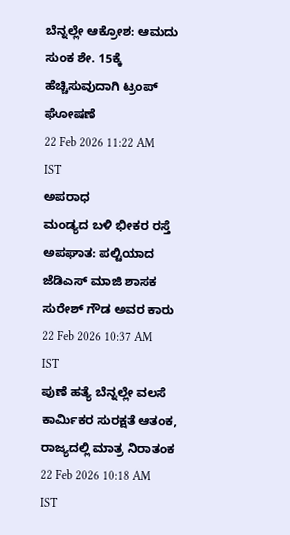ಬೆನ್ನಲ್ಲೇ ಆಕ್ರೋಶ: ಆಮದು ಸುಂಕ ಶೇ. 15ಕ್ಕೆ ಹೆಚ್ಚಿಸುವುದಾಗಿ ಟ್ರಂಪ್ ಘೋಷಣೆ
22 Feb 2026 11:22 AM IST
ಅಪರಾಧ
ಮಂಡ್ಯದ ಬಳಿ ಭೀಕರ ರಸ್ತೆ ಅಪಘಾತ: ಪಲ್ಟಿಯಾದ ಜೆಡಿಎಸ್ ಮಾಜಿ ಶಾಸಕ ಸುರೇಶ್ ಗೌಡ ಅವರ ಕಾರು
22 Feb 2026 10:37 AM IST
ಪುಣೆ ಹತ್ಯೆ ಬೆನ್ನಲ್ಲೇ ವಲಸೆ ಕಾರ್ಮಿಕರ ಸುರಕ್ಷತೆ ಆತಂಕ, ರಾಜ್ಯದಲ್ಲಿ ಮಾತ್ರ ನಿರಾತಂಕ
22 Feb 2026 10:18 AM IST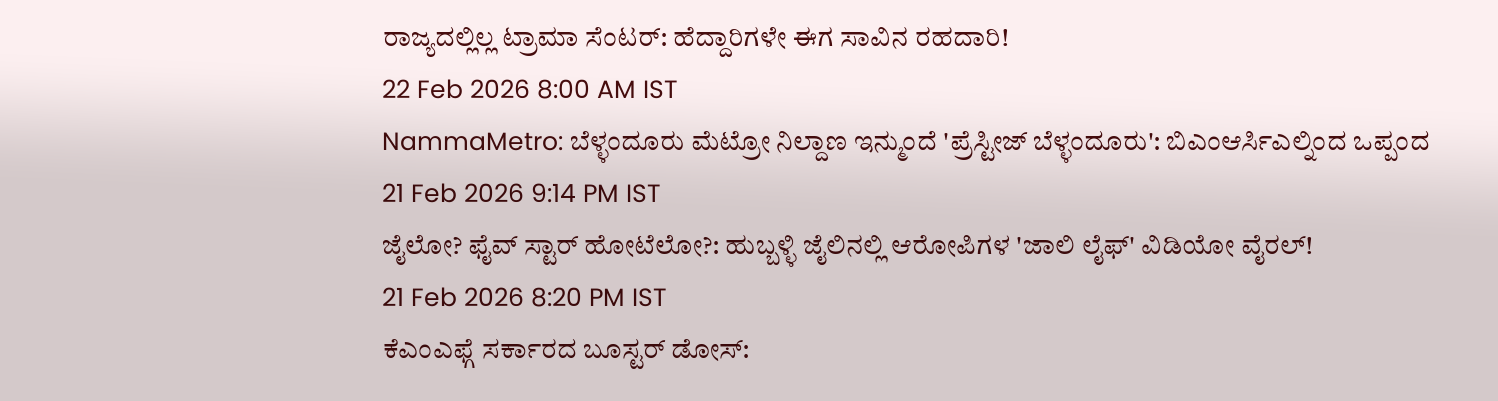ರಾಜ್ಯದಲ್ಲಿಲ್ಲ ಟ್ರಾಮಾ ಸೆಂಟರ್: ಹೆದ್ದಾರಿಗಳೇ ಈಗ ಸಾವಿನ ರಹದಾರಿ!
22 Feb 2026 8:00 AM IST
NammaMetro: ಬೆಳ್ಳಂದೂರು ಮೆಟ್ರೋ ನಿಲ್ದಾಣ ಇನ್ಮುಂದೆ 'ಪ್ರೆಸ್ಟೀಜ್ ಬೆಳ್ಳಂದೂರು': ಬಿಎಂಆರ್ಸಿಎಲ್ನಿಂದ ಒಪ್ಪಂದ
21 Feb 2026 9:14 PM IST
ಜೈಲೋ? ಫೈವ್ ಸ್ಟಾರ್ ಹೋಟೆಲೋ?: ಹುಬ್ಬಳ್ಳಿ ಜೈಲಿನಲ್ಲಿ ಆರೋಪಿಗಳ 'ಜಾಲಿ ಲೈಫ್' ವಿಡಿಯೋ ವೈರಲ್!
21 Feb 2026 8:20 PM IST
ಕೆಎಂಎಫ್ಗೆ ಸರ್ಕಾರದ ಬೂಸ್ಟರ್ ಡೋಸ್: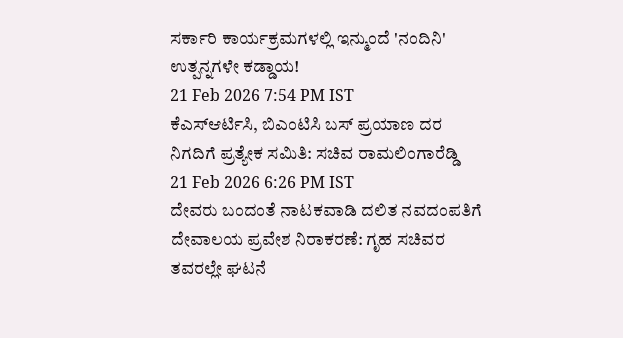ಸರ್ಕಾರಿ ಕಾರ್ಯಕ್ರಮಗಳಲ್ಲಿ ಇನ್ಮುಂದೆ 'ನಂದಿನಿ' ಉತ್ಪನ್ನಗಳೇ ಕಡ್ಡಾಯ!
21 Feb 2026 7:54 PM IST
ಕೆಎಸ್ಆರ್ಟಿಸಿ, ಬಿಎಂಟಿಸಿ ಬಸ್ ಪ್ರಯಾಣ ದರ ನಿಗದಿಗೆ ಪ್ರತ್ಯೇಕ ಸಮಿತಿ: ಸಚಿವ ರಾಮಲಿಂಗಾರೆಡ್ಡಿ
21 Feb 2026 6:26 PM IST
ದೇವರು ಬಂದಂತೆ ನಾಟಕವಾಡಿ ದಲಿತ ನವದಂಪತಿಗೆ ದೇವಾಲಯ ಪ್ರವೇಶ ನಿರಾಕರಣೆ: ಗೃಹ ಸಚಿವರ ತವರಲ್ಲೇ ಘಟನೆ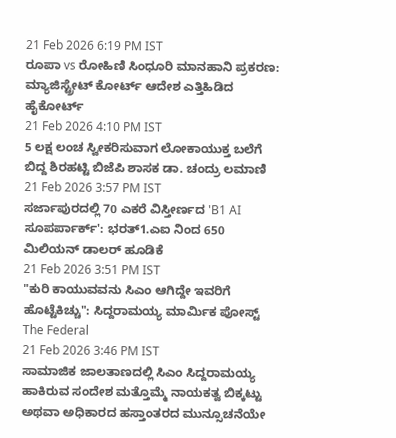21 Feb 2026 6:19 PM IST
ರೂಪಾ vs ರೋಹಿಣಿ ಸಿಂಧೂರಿ ಮಾನಹಾನಿ ಪ್ರಕರಣ: ಮ್ಯಾಜಿಸ್ಟ್ರೇಟ್ ಕೋರ್ಟ್ ಆದೇಶ ಎತ್ತಿಹಿಡಿದ ಹೈಕೋರ್ಟ್
21 Feb 2026 4:10 PM IST
5 ಲಕ್ಷ ಲಂಚ ಸ್ವೀಕರಿಸುವಾಗ ಲೋಕಾಯುಕ್ತ ಬಲೆಗೆ ಬಿದ್ದ ಶಿರಹಟ್ಟಿ ಬಿಜೆಪಿ ಶಾಸಕ ಡಾ. ಚಂದ್ರು ಲಮಾಣಿ
21 Feb 2026 3:57 PM IST
ಸರ್ಜಾಪುರದಲ್ಲಿ 70 ಎಕರೆ ವಿಸ್ತೀರ್ಣದ 'B1 AI ಸೂಪರ್ಪಾರ್ಕ್': ಭರತ್1.ಎಐ ನಿಂದ 650 ಮಿಲಿಯನ್ ಡಾಲರ್ ಹೂಡಿಕೆ
21 Feb 2026 3:51 PM IST
"ಕುರಿ ಕಾಯುವವನು ಸಿಎಂ ಆಗಿದ್ದೇ ಇವರಿಗೆ ಹೊಟ್ಟೆಕಿಚ್ಚು": ಸಿದ್ದರಾಮಯ್ಯ ಮಾರ್ಮಿಕ ಪೋಸ್ಟ್
The Federal
21 Feb 2026 3:46 PM IST
ಸಾಮಾಜಿಕ ಜಾಲತಾಣದಲ್ಲಿ ಸಿಎಂ ಸಿದ್ದರಾಮಯ್ಯ ಹಾಕಿರುವ ಸಂದೇಶ ಮತ್ತೊಮ್ಮೆ ನಾಯಕತ್ವ ಬಿಕ್ಕಟ್ಟು ಅಥವಾ ಅಧಿಕಾರದ ಹಸ್ತಾಂತರದ ಮುನ್ಸೂಚನೆಯೇ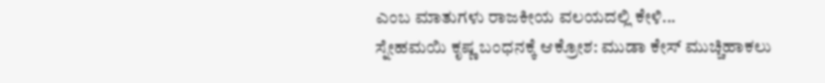ಎಂಬ ಮಾತುಗಳು ರಾಜಕೀಯ ವಲಯದಲ್ಲಿ ಕೇಳಿ...
ಸ್ನೇಹಮಯಿ ಕೃಷ್ಣ ಬಂಧನಕ್ಕೆ ಆಕ್ರೋಶ: ಮುಡಾ ಕೇಸ್ ಮುಚ್ಚಿಹಾಕಲು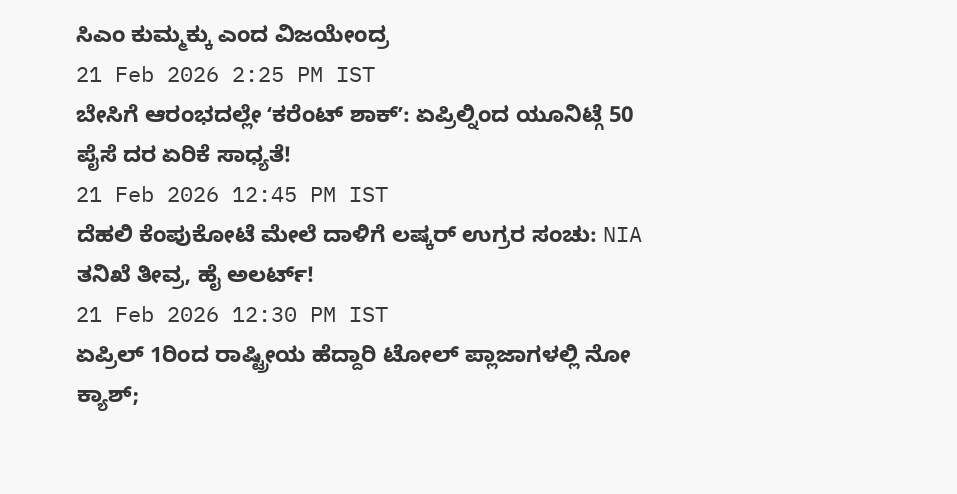ಸಿಎಂ ಕುಮ್ಮಕ್ಕು ಎಂದ ವಿಜಯೇಂದ್ರ
21 Feb 2026 2:25 PM IST
ಬೇಸಿಗೆ ಆರಂಭದಲ್ಲೇ ʻಕರೆಂಟ್ ಶಾಕ್ʼ: ಏಪ್ರಿಲ್ನಿಂದ ಯೂನಿಟ್ಗೆ 50 ಪೈಸೆ ದರ ಏರಿಕೆ ಸಾಧ್ಯತೆ!
21 Feb 2026 12:45 PM IST
ದೆಹಲಿ ಕೆಂಪುಕೋಟೆ ಮೇಲೆ ದಾಳಿಗೆ ಲಷ್ಕರ್ ಉಗ್ರರ ಸಂಚು: NIA ತನಿಖೆ ತೀವ್ರ, ಹೈ ಅಲರ್ಟ್!
21 Feb 2026 12:30 PM IST
ಏಪ್ರಿಲ್ 1ರಿಂದ ರಾಷ್ಟ್ರೀಯ ಹೆದ್ದಾರಿ ಟೋಲ್ ಪ್ಲಾಜಾಗಳಲ್ಲಿ ನೋ ಕ್ಯಾಶ್;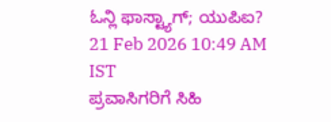ಓನ್ಲಿ ಫಾಸ್ಟ್ಯಾಗ್; ಯುಪಿಐ?
21 Feb 2026 10:49 AM IST
ಪ್ರವಾಸಿಗರಿಗೆ ಸಿಹಿ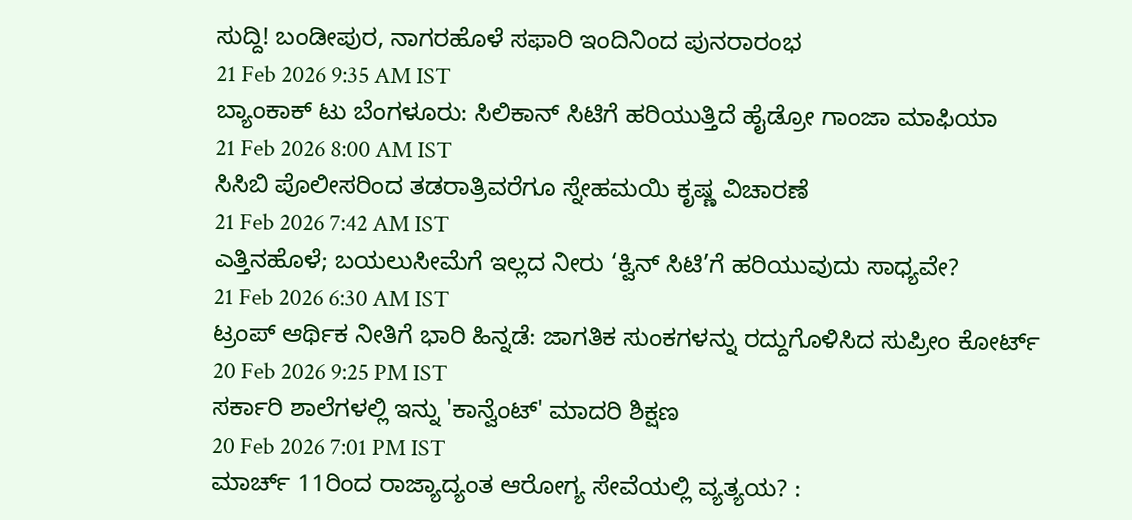ಸುದ್ದಿ! ಬಂಡೀಪುರ, ನಾಗರಹೊಳೆ ಸಫಾರಿ ಇಂದಿನಿಂದ ಪುನರಾರಂಭ
21 Feb 2026 9:35 AM IST
ಬ್ಯಾಂಕಾಕ್ ಟು ಬೆಂಗಳೂರು: ಸಿಲಿಕಾನ್ ಸಿಟಿಗೆ ಹರಿಯುತ್ತಿದೆ ಹೈಡ್ರೋ ಗಾಂಜಾ ಮಾಫಿಯಾ
21 Feb 2026 8:00 AM IST
ಸಿಸಿಬಿ ಪೊಲೀಸರಿಂದ ತಡರಾತ್ರಿವರೆಗೂ ಸ್ನೇಹಮಯಿ ಕೃಷ್ಣ ವಿಚಾರಣೆ
21 Feb 2026 7:42 AM IST
ಎತ್ತಿನಹೊಳೆ; ಬಯಲುಸೀಮೆಗೆ ಇಲ್ಲದ ನೀರು ‘ಕ್ವಿನ್ ಸಿಟಿ’ಗೆ ಹರಿಯುವುದು ಸಾಧ್ಯವೇ?
21 Feb 2026 6:30 AM IST
ಟ್ರಂಪ್ ಆರ್ಥಿಕ ನೀತಿಗೆ ಭಾರಿ ಹಿನ್ನಡೆ: ಜಾಗತಿಕ ಸುಂಕಗಳನ್ನು ರದ್ದುಗೊಳಿಸಿದ ಸುಪ್ರೀಂ ಕೋರ್ಟ್
20 Feb 2026 9:25 PM IST
ಸರ್ಕಾರಿ ಶಾಲೆಗಳಲ್ಲಿ ಇನ್ನು 'ಕಾನ್ವೆಂಟ್' ಮಾದರಿ ಶಿಕ್ಷಣ
20 Feb 2026 7:01 PM IST
ಮಾರ್ಚ್ 11ರಿಂದ ರಾಜ್ಯಾದ್ಯಂತ ಆರೋಗ್ಯ ಸೇವೆಯಲ್ಲಿ ವ್ಯತ್ಯಯ? :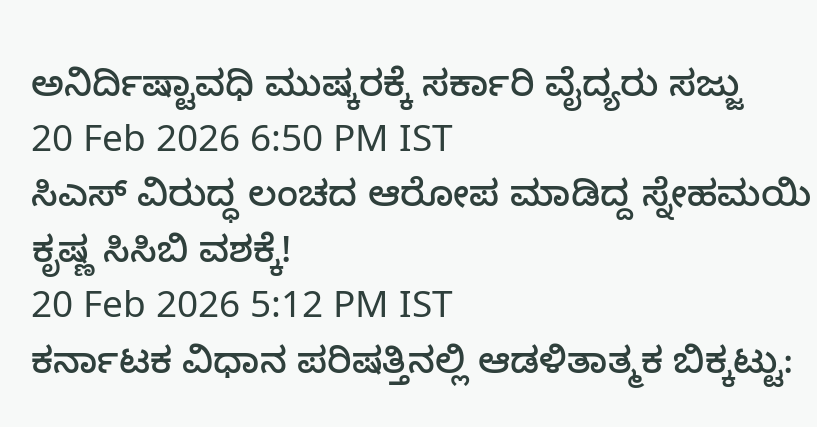ಅನಿರ್ದಿಷ್ಟಾವಧಿ ಮುಷ್ಕರಕ್ಕೆ ಸರ್ಕಾರಿ ವೈದ್ಯರು ಸಜ್ಜು
20 Feb 2026 6:50 PM IST
ಸಿಎಸ್ ವಿರುದ್ಧ ಲಂಚದ ಆರೋಪ ಮಾಡಿದ್ದ ಸ್ನೇಹಮಯಿ ಕೃಷ್ಣ ಸಿಸಿಬಿ ವಶಕ್ಕೆ!
20 Feb 2026 5:12 PM IST
ಕರ್ನಾಟಕ ವಿಧಾನ ಪರಿಷತ್ತಿನಲ್ಲಿ ಆಡಳಿತಾತ್ಮಕ ಬಿಕ್ಕಟ್ಟು: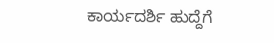ಕಾರ್ಯದರ್ಶಿ ಹುದ್ದೆಗೆ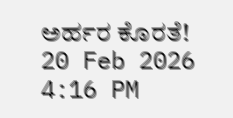ಅರ್ಹರ ಕೊರತೆ!
20 Feb 2026 4:16 PM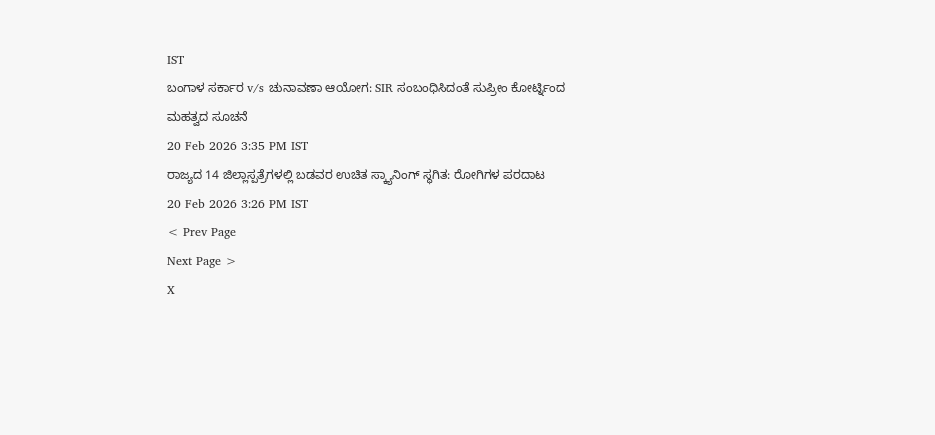IST
ಬಂಗಾಳ ಸರ್ಕಾರ v/s ಚುನಾವಣಾ ಆಯೋಗ: SIR ಸಂಬಂಧಿಸಿದಂತೆ ಸುಪ್ರೀಂ ಕೋರ್ಟ್ನಿಂದ ಮಹತ್ವದ ಸೂಚನೆ
20 Feb 2026 3:35 PM IST
ರಾಜ್ಯದ 14 ಜಿಲ್ಲಾಸ್ಪತ್ರೆಗಳಲ್ಲಿ ಬಡವರ ಉಚಿತ ಸ್ಕ್ಯಾನಿಂಗ್ ಸ್ಥಗಿತ: ರೋಗಿಗಳ ಪರದಾಟ
20 Feb 2026 3:26 PM IST
< Prev Page
Next Page >
X